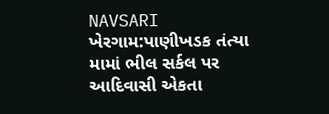NAVSARI
ખેરગામ:પાણીખડક તંત્યા મામાં ભીલ સર્કલ પર આદિવાસી એકતા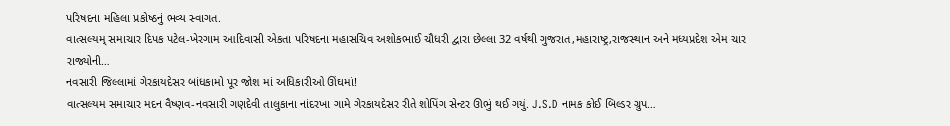પરિષદના મહિલા પ્રકોષ્ઠનું ભવ્ય સ્વાગત.
વાત્સલ્યમ્ સમાચાર દિપક પટેલ-ખેરગામ આદિવાસી એકતા પરિષદના મહાસચિવ અશોકભાઈ ચૌધરી દ્વારા છેલ્લા 32 વર્ષથી ગુજરાત,મહારાષ્ટ્ર,રાજસ્થાન અને મધ્યપ્રદેશ એમ ચાર રાજ્યોની…
નવસારી જિલ્લામાં ગેરકાયદેસર બાંધકામો પૂર જોશ માં અધિકારીઓ ઊંઘમાં!
વાત્સલ્યમ સમાચાર મદન વૈષ્ણવ-નવસારી ગણદેવી તાલુકાના નાંદરખા ગામે ગેરકાયદેસર રીતે શોપિંગ સેન્ટર ઊભું થઈ ગયું. J.S.D નામક કોઈ બિલ્ડર ગ્રુપ…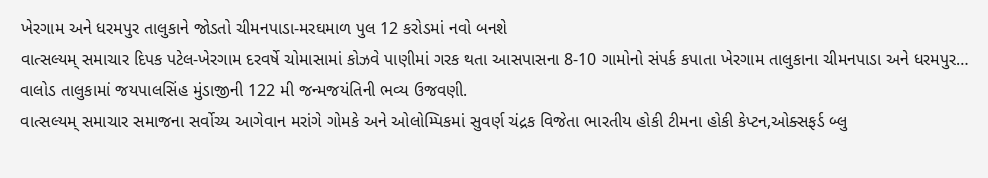ખેરગામ અને ધરમપુર તાલુકાને જોડતો ચીમનપાડા-મરઘમાળ પુલ 12 કરોડમાં નવો બનશે
વાત્સલ્યમ્ સમાચાર દિપક પટેલ-ખેરગામ દરવર્ષે ચોમાસામાં કોઝવે પાણીમાં ગરક થતા આસપાસના 8-10 ગામોનો સંપર્ક કપાતા ખેરગામ તાલુકાના ચીમનપાડા અને ધરમપુર…
વાલોડ તાલુકામાં જયપાલસિંહ મુંડાજીની 122 મી જન્મજયંતિની ભવ્ય ઉજવણી.
વાત્સલ્યમ્ સમાચાર સમાજના સર્વોચ્ય આગેવાન મરાંગે ગોમકે અને ઓલોમ્પિકમાં સુવર્ણ ચંદ્રક વિજેતા ભારતીય હોકી ટીમના હોકી કેપ્ટન,ઓક્સફર્ડ બ્લુ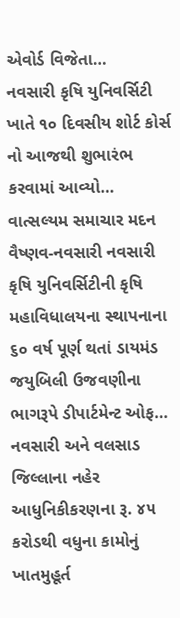એવોર્ડ વિજેતા…
નવસારી કૃષિ યુનિવર્સિટી ખાતે ૧૦ દિવસીય શોર્ટ કોર્સ નો આજથી શુભારંભ કરવામાં આવ્યો…
વાત્સલ્યમ સમાચાર મદન વૈષ્ણવ-નવસારી નવસારી કૃષિ યુનિવર્સિટીની કૃષિ મહાવિધાલયના સ્થાપનાના ૬૦ વર્ષ પૂર્ણ થતાં ડાયમંડ જયુબિલી ઉજવણીના ભાગરૂપે ડીપાર્ટમેન્ટ ઓફ…
નવસારી અને વલસાડ જિલ્લાના નહેર આધુનિકીકરણના રૂ. ૪૫ કરોડથી વધુના કામોનું ખાતમુહૂર્ત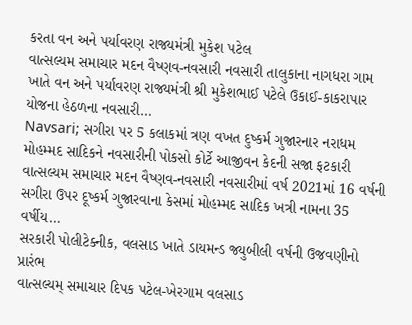કરતા વન અને પર્યાવરણ રાજ્યમંત્રી મુકેશ પટેલ
વાત્સલ્યમ સમાચાર મદન વૈષ્ણવ-નવસારી નવસારી તાલુકાના નાગધરા ગામ ખાતે વન અને પર્યાવરણ રાજ્યમંત્રી શ્રી મુકેશભાઈ પટેલે ઉકાઈ-કાકરાપાર યોજના હેઠળના નવસારી…
Navsari; સગીરા પર 5 કલાકમાં ત્રણ વખત દુષ્કર્મ ગુજારનાર નરાધમ મોહમ્મદ સાદિકને નવસારીની પોકસો કોર્ટે આજીવન કેદની સજા ફટકારી
વાત્સલ્યમ સમાચાર મદન વૈષ્ણવ-નવસારી નવસારીમાં વર્ષ 2021માં 16 વર્ષની સગીરા ઉપર દૂષ્કર્મ ગુજારવાના કેસમાં મોહમ્મદ સાદિક ખત્રી નામના 35 વર્ષીય…
સરકારી પોલીટેક્નીક, વલસાડ ખાતે ડાયમન્ડ જ્યુબીલી વર્ષની ઉજવણીનો પ્રારંભ
વાત્સલ્યમ્ સમાચાર દિપક પટેલ-ખેરગામ વલસાડ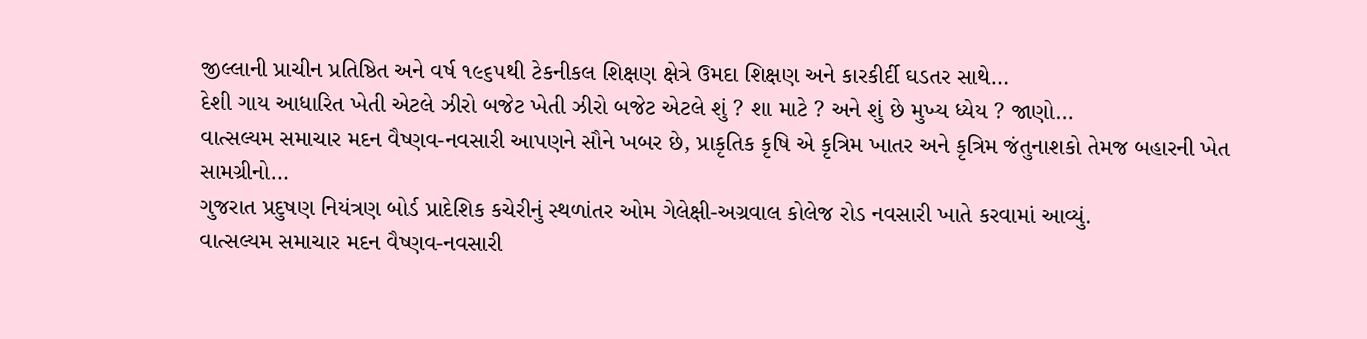જીલ્લાની પ્રાચીન પ્રતિષ્ઠિત અને વર્ષ ૧૯૬૫થી ટેકનીકલ શિક્ષણ ક્ષેત્રે ઉમદા શિક્ષણ અને કારકીર્દી ઘડતર સાથે…
દેશી ગાય આધારિત ખેતી એટલે ઝીરો બજેટ ખેતી ઝીરો બજેટ એટલે શું ? શા માટે ? અને શું છે મુખ્ય ધ્યેય ? જાણો…
વાત્સલ્યમ સમાચાર મદન વૈષ્ણવ-નવસારી આપણને સૌને ખબર છે, પ્રાકૃતિક કૃષિ એ કૃત્રિમ ખાતર અને કૃત્રિમ જંતુનાશકો તેમજ બહારની ખેત સામગ્રીનો…
ગુજરાત પ્રદુષણ નિયંત્રણ બોર્ડ પ્રાદેશિક કચેરીનું સ્થળાંતર ઓમ ગેલેક્ષી-અગ્રવાલ કોલેજ રોડ નવસારી ખાતે કરવામાં આવ્યું.
વાત્સલ્યમ સમાચાર મદન વૈષ્ણવ-નવસારી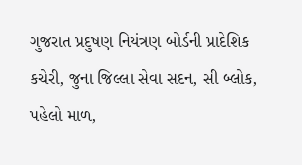ગુજરાત પ્રદુષણ નિયંત્રણ બોર્ડની પ્રાદેશિક કચેરી, જુના જિલ્લા સેવા સદન, સી બ્લોક, પહેલો માળ,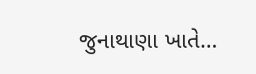જુનાથાણા ખાતે…